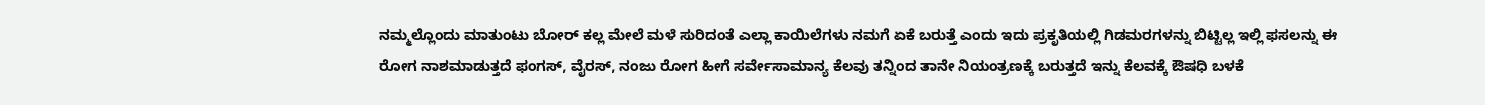ನಮ್ಮಲ್ಲೊಂದು ಮಾತುಂಟು ಬೋರ್ ಕಲ್ಲ ಮೇಲೆ ಮಳೆ ಸುರಿದಂತೆ ಎಲ್ಲಾ ಕಾಯಿಲೆಗಳು ನಮಗೆ ಏಕೆ ಬರುತ್ತೆ ಎಂದು ಇದು ಪ್ರಕೃತಿಯಲ್ಲಿ ಗಿಡಮರಗಳನ್ನು ಬಿಟ್ಟಿಲ್ಲ ಇಲ್ಲಿ ಫಸಲನ್ನು ಈ ರೋಗ ನಾಶಮಾಡುತ್ತದೆ ಫಂಗಸ್, ವೈರಸ್, ನಂಜು ರೋಗ ಹೀಗೆ ಸರ್ವೇಸಾಮಾನ್ಯ ಕೆಲವು ತನ್ನಿಂದ ತಾನೇ ನಿಯಂತ್ರಣಕ್ಕೆ ಬರುತ್ತದೆ ಇನ್ನು ಕೆಲವಕ್ಕೆ ಔಷಧಿ ಬಳಕೆ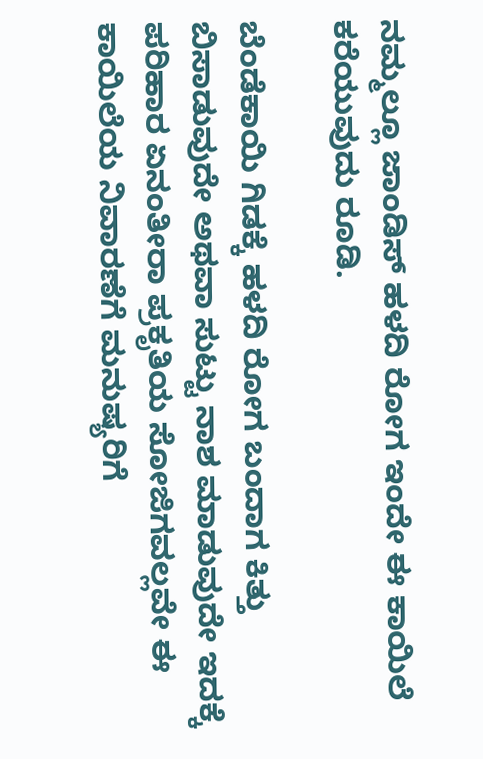ನಮ್ಮಲ್ಲೂ ಜಾಂಡಿಸ್ ಹಳದಿ ರೋಗ ಇಂದೇ ಈ ಕಾಯಿಲೆ ಕರೆಯುವುದು ರೂಡಿ.

ಬೆಂಡೆಕಾಯಿ ಗಿಡಕ್ಕೆ ಹಳದಿ ರೋಗ ಬಂದಾಗ ಕಿತ್ತು ಬಿಸಾಡುವುದೇ ಅಥವಾ ಸುಟ್ಟು ನಾಶ ಮಾಡುವುದೇ ಇದಕ್ಕೆ ಪರಿಹಾರ ಏನಂತೀರಾ ಪ್ರಕೃತಿಯ ಸೋಜಿಗವಲ್ಲವೇ ಈ ಕಾಯಿಲೆಯ ನಿವಾರಣೆಗೆ ಮನುಷ್ಯರಿಗೆ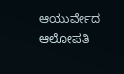ಆಯುರ್ವೇದ ಆಲೋಪತಿ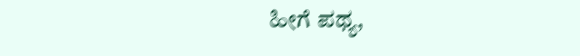ಹೀಗೆ ಪಥ್ಯ,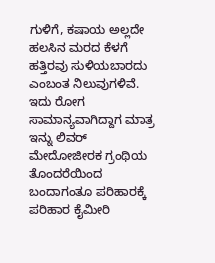ಗುಳಿಗೆ, ಕಷಾಯ ಅಲ್ಲದೇ ಹಲಸಿನ ಮರದ ಕೆಳಗೆ ಹತ್ತಿರವು ಸುಳಿಯಬಾರದು ಎಂಬಂತ ನಿಲುವುಗಳಿವೆ.
ಇದು ರೋಗ ಸಾಮಾನ್ಯವಾಗಿದ್ದಾಗ ಮಾತ್ರ ಇನ್ನು ಲಿವರ್ ಮೇದೋಜೀರಕ ಗ್ರಂಥಿಯ ತೊಂದರೆಯಿಂದ ಬಂದಾಗಂತೂ ಪರಿಹಾರಕ್ಕೆ ಪರಿಹಾರ ಕೈಮೀರಿ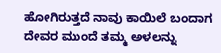ಹೋಗಿರುತ್ತದೆ ನಾವು ಕಾಯಿಲೆ ಬಂದಾಗ ದೇವರ ಮುಂದೆ ತಮ್ಮ ಅಳಲನ್ನು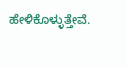ಹೇಳಿಕೊಳ್ಳುತ್ತೇವೆ.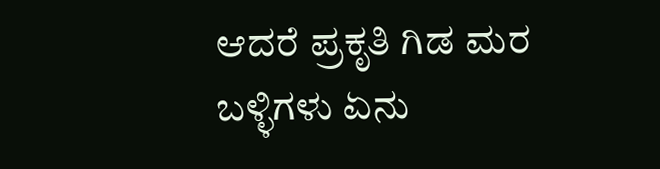ಆದರೆ ಪ್ರಕೃತಿ ಗಿಡ ಮರ ಬಳ್ಳಿಗಳು ಏನು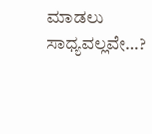ಮಾಡಲು ಸಾಧ್ಯವಲ್ಲವೇ…?